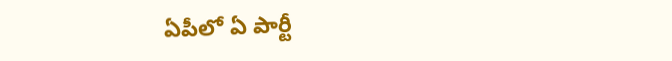ఏపీలో ఏ పార్టీ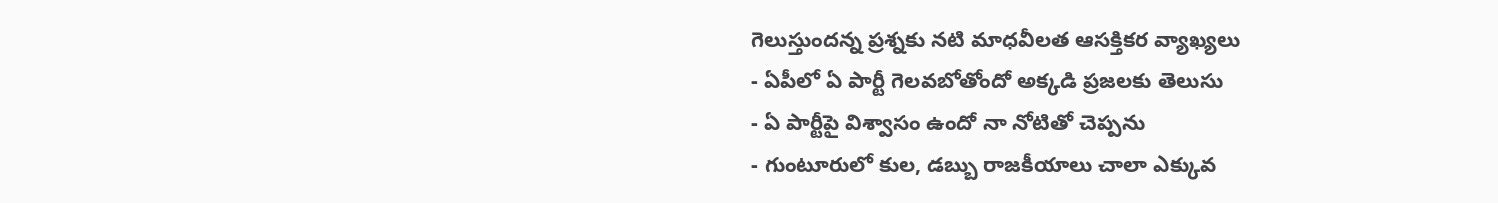గెలుస్తుందన్న ప్రశ్నకు నటి మాధవీలత ఆసక్తికర వ్యాఖ్యలు
- ఏపీలో ఏ పార్టీ గెలవబోతోందో అక్కడి ప్రజలకు తెలుసు
- ఏ పార్టీపై విశ్వాసం ఉందో నా నోటితో చెప్పను
- గుంటూరులో కుల, డబ్బు రాజకీయాలు చాలా ఎక్కువ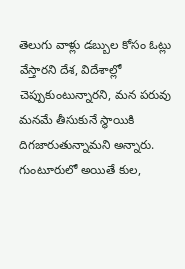తెలుగు వాళ్లు డబ్బుల కోసం ఓట్లు వేస్తారని దేశ, విదేశాల్లో చెప్పుకుంటున్నారని, మన పరువు మనమే తీసుకునే స్థాయికి దిగజారుతున్నామని అన్నారు. గుంటూరులో అయితే కుల,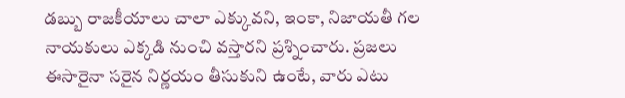డబ్బు రాజకీయాలు చాలా ఎక్కువని, ఇంకా, నిజాయతీ గల నాయకులు ఎక్కడి నుంచి వస్తారని ప్రశ్నించారు. ప్రజలు ఈసారైనా సరైన నిర్ణయం తీసుకుని ఉంటే, వారు ఎటు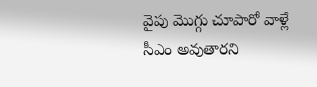వైపు మొగ్గు చూపారో వాళ్లే సీఎం అవుతారని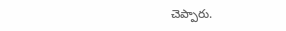చెప్పారు.